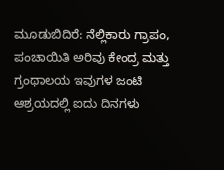ಮೂಡುಬಿದಿರೆ: ನೆಲ್ಲಿಕಾರು ಗ್ರಾಪಂ, ಪಂಚಾಯಿತಿ ಅರಿವು ಕೇಂದ್ರ ಮತ್ತು ಗ್ರಂಥಾಲಯ ಇವುಗಳ ಜಂಟಿ ಆಶ್ರಯದಲ್ಲಿ ಐದು ದಿನಗಳು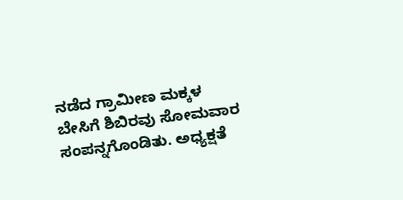ನಡೆದ ಗ್ರಾಮೀಣ ಮಕ್ಕಳ ಬೇಸಿಗೆ ಶಿಬಿರವು ಸೋಮವಾರ ಸಂಪನ್ನಗೊಂಡಿತು. ಅಧ್ಯಕ್ಷತೆ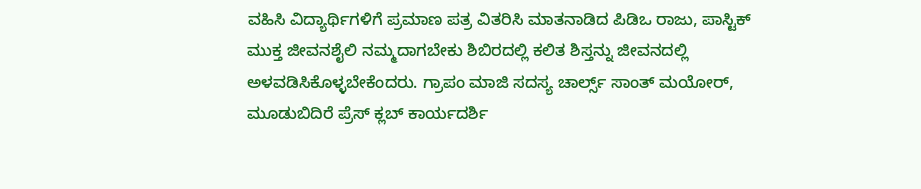ವಹಿಸಿ ವಿದ್ಯಾರ್ಥಿಗಳಿಗೆ ಪ್ರಮಾಣ ಪತ್ರ ವಿತರಿಸಿ ಮಾತನಾಡಿದ ಪಿಡಿಒ ರಾಜು, ಪಾಸ್ಟಿಕ್ ಮುಕ್ತ ಜೀವನಶೈಲಿ ನಮ್ಮದಾಗಬೇಕು ಶಿಬಿರದಲ್ಲಿ ಕಲಿತ ಶಿಸ್ತನ್ನು ಜೀವನದಲ್ಲಿ ಅಳವಡಿಸಿಕೊಳ್ಳಬೇಕೆಂದರು. ಗ್ರಾಪಂ ಮಾಜಿ ಸದಸ್ಯ ಚಾರ್ಲ್ಸ್ ಸಾಂತ್ ಮಯೋರ್, ಮೂಡುಬಿದಿರೆ ಪ್ರೆಸ್ ಕ್ಲಬ್ ಕಾರ್ಯದರ್ಶಿ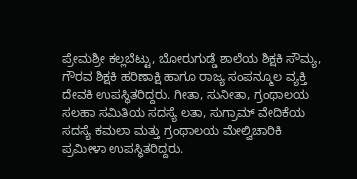ಪ್ರೇಮಶ್ರೀ ಕಲ್ಲಬೆಟ್ಟು, ಬೋರುಗುಡ್ಡೆ ಶಾಲೆಯ ಶಿಕ್ಷಕಿ ಸೌಮ್ಯ, ಗೌರವ ಶಿಕ್ಷಕಿ ಹರಿಣಾಕ್ಷಿ ಹಾಗೂ ರಾಜ್ಯ ಸಂಪನ್ಮೂಲ ವ್ಯಕ್ತಿ ದೇವಕಿ ಉಪಸ್ಥಿತರಿದ್ದರು. ಗೀತಾ, ಸುನೀತಾ, ಗ್ರಂಥಾಲಯ ಸಲಹಾ ಸಮಿತಿಯ ಸದಸ್ಯೆ ಲತಾ, ಸುಗ್ರಾಮ್ ವೇದಿಕೆಯ ಸದಸ್ಯೆ ಕಮಲಾ ಮತ್ತು ಗ್ರಂಥಾಲಯ ಮೇಲ್ವಿಚಾರಿಕಿ ಪ್ರಮೀಳಾ ಉಪಸ್ಥಿತರಿದ್ದರು.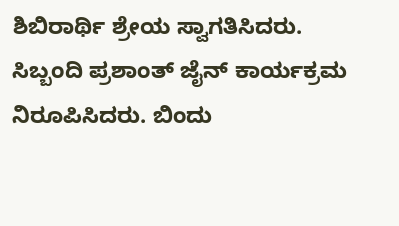ಶಿಬಿರಾರ್ಥಿ ಶ್ರೇಯ ಸ್ವಾಗತಿಸಿದರು. ಸಿಬ್ಬಂದಿ ಪ್ರಶಾಂತ್ ಜೈನ್ ಕಾರ್ಯಕ್ರಮ ನಿರೂಪಿಸಿದರು. ಬಿಂದು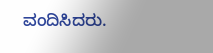ವಂದಿಸಿದರು.